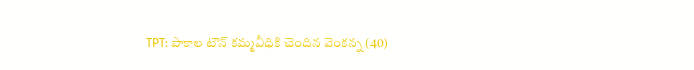TPT: పాకాల టౌన్ కమ్మవీధికి చెందిన వెంకన్న (40)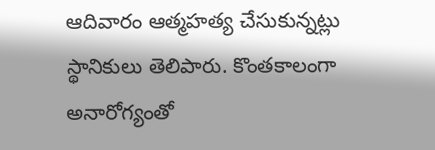ఆదివారం ఆత్మహత్య చేసుకున్నట్లు స్థానికులు తెలిపారు. కొంతకాలంగా అనారోగ్యంతో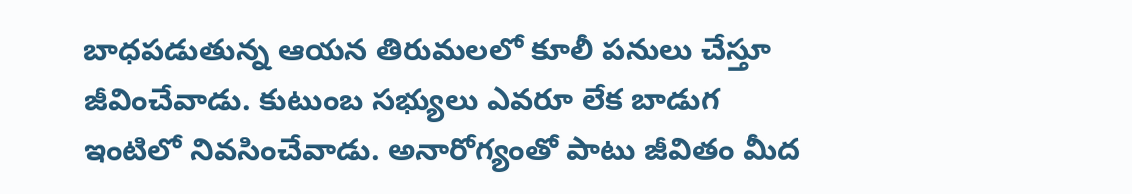బాధపడుతున్న ఆయన తిరుమలలో కూలీ పనులు చేస్తూ జీవించేవాడు. కుటుంబ సభ్యులు ఎవరూ లేక బాడుగ ఇంటిలో నివసించేవాడు. అనారోగ్యంతో పాటు జీవితం మీద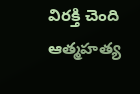విరక్తి చెంది ఆత్మహత్య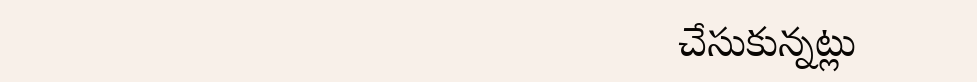చేసుకున్నట్లు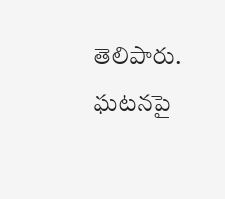తెలిపారు. ఘటనపై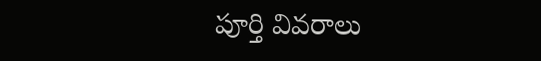పూర్తి వివరాలు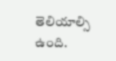తెలియాల్సి ఉంది.